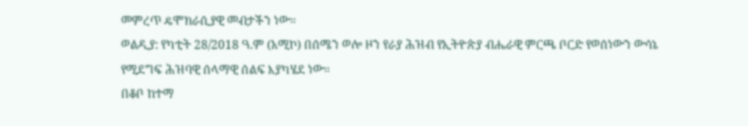መምረጥ ዴሞክራሲያዊ መብታችን ነው።
ወልዲያ: የካቲት 28/2018 ዓ.ም (አሚኮ) በሰሜን ወሎ ዞን የራያ ሕዝብ የኢትዮጵያ ብሔራዊ ምርጫ ቦርድ የወሰነውን ውሳኔ የሚደግፍ ሕዝባዊ ሰላማዊ ሰልፍ እያካሄደ ነው።
በቆቦ ከተማ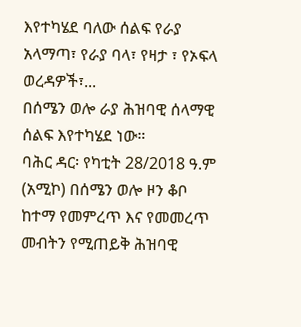እየተካሄደ ባለው ሰልፍ የራያ አላማጣ፣ የራያ ባላ፣ የዛታ ፣ የኦፍላ ወረዳዎች፣...
በሰሜን ወሎ ራያ ሕዝባዊ ሰላማዊ ሰልፍ እየተካሄደ ነው።
ባሕር ዳር፡ የካቲት 28/2018 ዓ.ም (አሚኮ) በሰሜን ወሎ ዞን ቆቦ ከተማ የመምረጥ እና የመመረጥ መብትን የሚጠይቅ ሕዝባዊ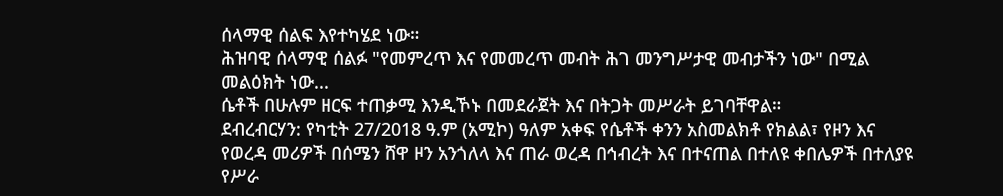ሰላማዊ ሰልፍ እየተካሄደ ነው።
ሕዝባዊ ሰላማዊ ሰልፉ "የመምረጥ እና የመመረጥ መብት ሕገ መንግሥታዊ መብታችን ነው" በሚል መልዕክት ነው...
ሴቶች በሁሉም ዘርፍ ተጠቃሚ እንዲኾኑ በመደራጀት እና በትጋት መሥራት ይገባቸዋል።
ደብረብርሃን: የካቲት 27/2018 ዓ.ም (አሚኮ) ዓለም አቀፍ የሴቶች ቀንን አስመልክቶ የክልል፣ የዞን እና የወረዳ መሪዎች በሰሜን ሸዋ ዞን አንጎለላ እና ጠራ ወረዳ በኅብረት እና በተናጠል በተለዩ ቀበሌዎች በተለያዩ የሥራ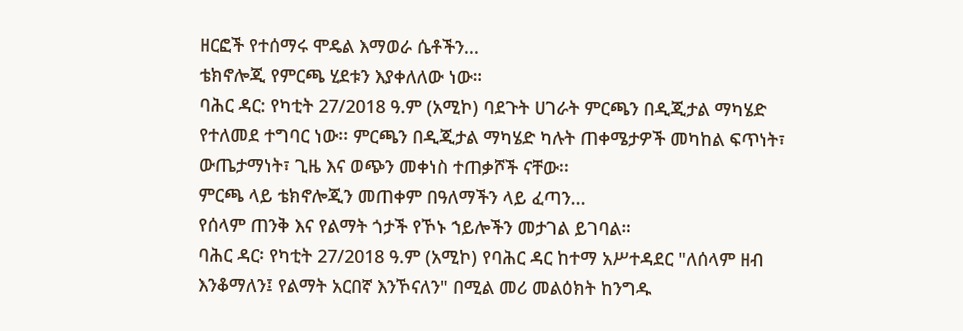ዘርፎች የተሰማሩ ሞዴል እማወራ ሴቶችን...
ቴክኖሎጂ የምርጫ ሂደቱን እያቀለለው ነው።
ባሕር ዳር: የካቲት 27/2018 ዓ.ም (አሚኮ) ባደጉት ሀገራት ምርጫን በዲጂታል ማካሄድ የተለመደ ተግባር ነው፡፡ ምርጫን በዲጂታል ማካሄድ ካሉት ጠቀሜታዎች መካከል ፍጥነት፣ ውጤታማነት፣ ጊዜ እና ወጭን መቀነስ ተጠቃሾች ናቸው፡፡
ምርጫ ላይ ቴክኖሎጂን መጠቀም በዓለማችን ላይ ፈጣን...
የሰላም ጠንቅ እና የልማት ጎታች የኾኑ ኀይሎችን መታገል ይገባል።
ባሕር ዳር፡ የካቲት 27/2018 ዓ.ም (አሚኮ) የባሕር ዳር ከተማ አሥተዳደር "ለሰላም ዘብ እንቆማለን፤ የልማት አርበኛ እንኾናለን" በሚል መሪ መልዕክት ከንግዱ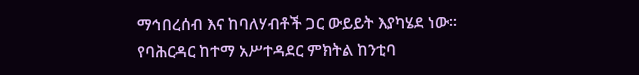ማኅበረሰብ እና ከባለሃብቶች ጋር ውይይት እያካሄደ ነው።
የባሕርዳር ከተማ አሥተዳደር ምክትል ከንቲባ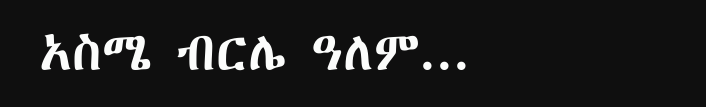አስሜ ብርሌ ዓለም...